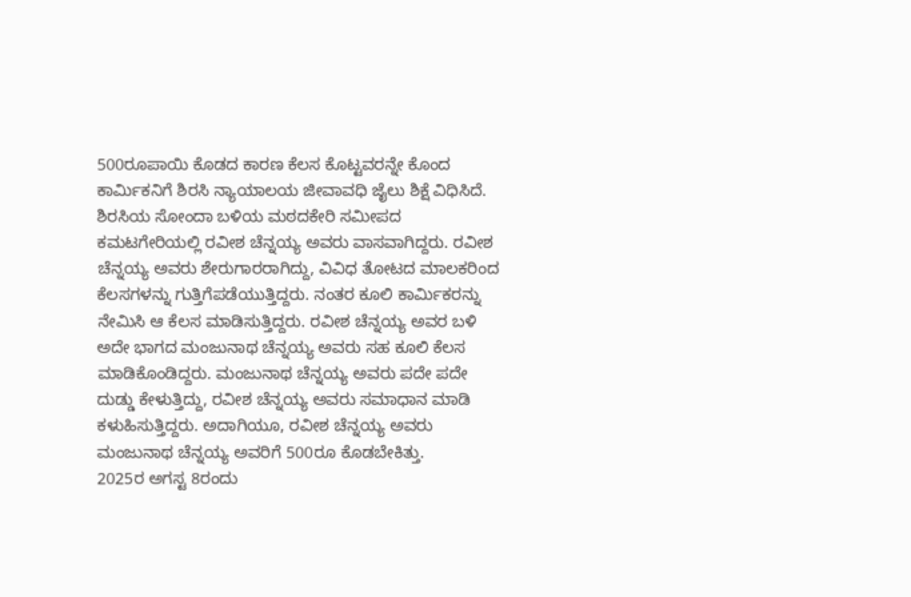500ರೂಪಾಯಿ ಕೊಡದ ಕಾರಣ ಕೆಲಸ ಕೊಟ್ಟವರನ್ನೇ ಕೊಂದ ಕಾರ್ಮಿಕನಿಗೆ ಶಿರಸಿ ನ್ಯಾಯಾಲಯ ಜೀವಾವಧಿ ಜೈಲು ಶಿಕ್ಷೆ ವಿಧಿಸಿದೆ.
ಶಿರಸಿಯ ಸೋಂದಾ ಬಳಿಯ ಮಠದಕೇರಿ ಸಮೀಪದ ಕಮಟಗೇರಿಯಲ್ಲಿ ರವೀಶ ಚೆನ್ನಯ್ಯ ಅವರು ವಾಸವಾಗಿದ್ದರು. ರವೀಶ ಚೆನ್ನಯ್ಯ ಅವರು ಶೇರುಗಾರರಾಗಿದ್ದು, ವಿವಿಧ ತೋಟದ ಮಾಲಕರಿಂದ ಕೆಲಸಗಳನ್ನು ಗುತ್ತಿಗೆಪಡೆಯುತ್ತಿದ್ದರು. ನಂತರ ಕೂಲಿ ಕಾರ್ಮಿಕರನ್ನು ನೇಮಿಸಿ ಆ ಕೆಲಸ ಮಾಡಿಸುತ್ತಿದ್ದರು. ರವೀಶ ಚೆನ್ನಯ್ಯ ಅವರ ಬಳಿ ಅದೇ ಭಾಗದ ಮಂಜುನಾಥ ಚೆನ್ನಯ್ಯ ಅವರು ಸಹ ಕೂಲಿ ಕೆಲಸ ಮಾಡಿಕೊಂಡಿದ್ದರು. ಮಂಜುನಾಥ ಚೆನ್ನಯ್ಯ ಅವರು ಪದೇ ಪದೇ ದುಡ್ಡು ಕೇಳುತ್ತಿದ್ದು, ರವೀಶ ಚೆನ್ನಯ್ಯ ಅವರು ಸಮಾಧಾನ ಮಾಡಿ ಕಳುಹಿಸುತ್ತಿದ್ದರು. ಅದಾಗಿಯೂ, ರವೀಶ ಚೆನ್ನಯ್ಯ ಅವರು ಮಂಜುನಾಥ ಚೆನ್ನಯ್ಯ ಅವರಿಗೆ 500ರೂ ಕೊಡಬೇಕಿತ್ತು.
2025ರ ಅಗಸ್ಟ 8ರಂದು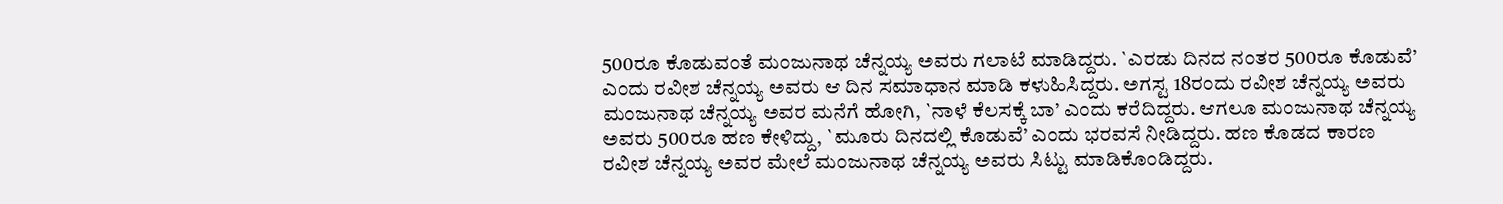500ರೂ ಕೊಡುವಂತೆ ಮಂಜುನಾಥ ಚೆನ್ನಯ್ಯ ಅವರು ಗಲಾಟೆ ಮಾಡಿದ್ದರು. `ಎರಡು ದಿನದ ನಂತರ 500ರೂ ಕೊಡುವೆ’ ಎಂದು ರವೀಶ ಚೆನ್ನಯ್ಯ ಅವರು ಆ ದಿನ ಸಮಾಧಾನ ಮಾಡಿ ಕಳುಹಿಸಿದ್ದರು. ಅಗಸ್ಟ 18ರಂದು ರವೀಶ ಚೆನ್ನಯ್ಯ ಅವರು ಮಂಜುನಾಥ ಚೆನ್ನಯ್ಯ ಅವರ ಮನೆಗೆ ಹೋಗಿ, `ನಾಳೆ ಕೆಲಸಕ್ಕೆ ಬಾ’ ಎಂದು ಕರೆದಿದ್ದರು. ಆಗಲೂ ಮಂಜುನಾಥ ಚೆನ್ನಯ್ಯ ಅವರು 500ರೂ ಹಣ ಕೇಳಿದ್ದು, `ಮೂರು ದಿನದಲ್ಲಿ ಕೊಡುವೆ’ ಎಂದು ಭರವಸೆ ನೀಡಿದ್ದರು. ಹಣ ಕೊಡದ ಕಾರಣ ರವೀಶ ಚೆನ್ನಯ್ಯ ಅವರ ಮೇಲೆ ಮಂಜುನಾಥ ಚೆನ್ನಯ್ಯ ಅವರು ಸಿಟ್ಟು ಮಾಡಿಕೊಂಡಿದ್ದರು.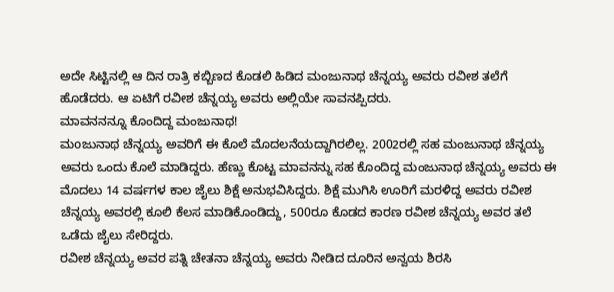ಅದೇ ಸಿಟ್ಟಿನಲ್ಲಿ ಆ ದಿನ ರಾತ್ರಿ ಕಬ್ಬಿಣದ ಕೊಡಲಿ ಹಿಡಿದ ಮಂಜುನಾಥ ಚೆನ್ನಯ್ಯ ಅವರು ರವೀಶ ತಲೆಗೆ ಹೊಡೆದರು. ಆ ಏಟಿಗೆ ರವೀಶ ಚೆನ್ನಯ್ಯ ಅವರು ಅಲ್ಲಿಯೇ ಸಾವನಪ್ಪಿದರು.
ಮಾವನನನ್ನೂ ಕೊಂದಿದ್ದ ಮಂಜುನಾಥ!
ಮoಜುನಾಥ ಚೆನ್ನಯ್ಯ ಅವರಿಗೆ ಈ ಕೊಲೆ ಮೊದಲನೆಯದ್ದಾಗಿರಲಿಲ್ಲ. 2002ರಲ್ಲಿ ಸಹ ಮಂಜುನಾಥ ಚೆನ್ನಯ್ಯ ಅವರು ಒಂದು ಕೊಲೆ ಮಾಡಿದ್ದರು. ಹೆಣ್ಣು ಕೊಟ್ಟ ಮಾವನನ್ನು ಸಹ ಕೊಂದಿದ್ದ ಮಂಜುನಾಥ ಚೆನ್ನಯ್ಯ ಅವರು ಈ ಮೊದಲು 14 ವರ್ಷಗಳ ಕಾಲ ಜೈಲು ಶಿಕ್ಷೆ ಅನುಭವಿಸಿದ್ದರು. ಶಿಕ್ಷೆ ಮುಗಿಸಿ ಊರಿಗೆ ಮರಳಿದ್ದ ಅವರು ರವೀಶ ಚೆನ್ನಯ್ಯ ಅವರಲ್ಲಿ ಕೂಲಿ ಕೆಲಸ ಮಾಡಿಕೊಂಡಿದ್ದು, 500ರೂ ಕೊಡದ ಕಾರಣ ರವೀಶ ಚೆನ್ನಯ್ಯ ಅವರ ತಲೆ ಒಡೆದು ಜೈಲು ಸೇರಿದ್ದರು.
ರವೀಶ ಚೆನ್ನಯ್ಯ ಅವರ ಪತ್ನಿ ಚೇತನಾ ಚೆನ್ನಯ್ಯ ಅವರು ನೀಡಿದ ದೂರಿನ ಅನ್ವಯ ಶಿರಸಿ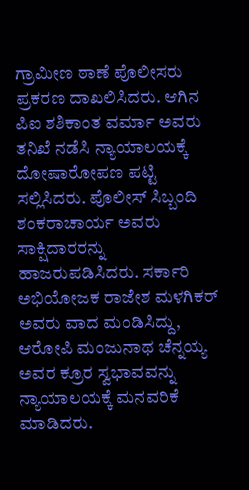ಗ್ರಾಮೀಣ ಠಾಣೆ ಪೊಲೀಸರು ಪ್ರಕರಣ ದಾಖಲಿಸಿದರು. ಆಗಿನ ಪಿಐ ಶಶಿಕಾಂತ ವರ್ಮಾ ಅವರು ತನಿಖೆ ನಡೆಸಿ ನ್ಯಾಯಾಲಯಕ್ಕೆ ದೋಷಾರೋಪಣ ಪಟ್ಟಿ ಸಲ್ಲಿಸಿದರು. ಪೊಲೀಸ್ ಸಿಬ್ಬಂದಿ ಶಂಕರಾಚಾರ್ಯ ಅವರು ಸಾಕ್ಷಿದಾರರನ್ನು ಹಾಜರುಪಡಿಸಿದರು. ಸರ್ಕಾರಿ ಅಭಿಯೋಜಕ ರಾಜೇಶ ಮಳಗಿಕರ್ ಅವರು ವಾದ ಮಂಡಿಸಿದ್ದು, ಆರೋಪಿ ಮಂಜುನಾಥ ಚೆನ್ನಯ್ಯ ಅವರ ಕ್ರೂರ ಸ್ವಭಾವವನ್ನು ನ್ಯಾಯಾಲಯಕ್ಕೆ ಮನವರಿಕೆ ಮಾಡಿದರು.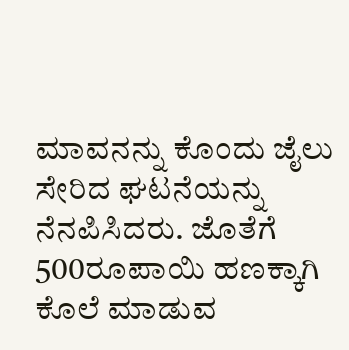ಮಾವನನ್ನು ಕೊಂದು ಜೈಲು ಸೇರಿದ ಘಟನೆಯನ್ನು ನೆನಪಿಸಿದರು. ಜೊತೆಗೆ 500ರೂಪಾಯಿ ಹಣಕ್ಕಾಗಿ ಕೊಲೆ ಮಾಡುವ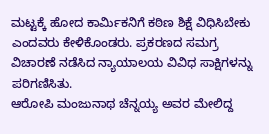ಮಟ್ಟಕ್ಕೆ ಹೋದ ಕಾರ್ಮಿಕನಿಗೆ ಕಠಿಣ ಶಿಕ್ಷೆ ವಿಧಿಸಿಬೇಕು ಎಂದವರು ಕೇಳಿಕೊಂಡರು. ಪ್ರಕರಣದ ಸಮಗ್ರ ವಿಚಾರಣೆ ನಡೆಸಿದ ನ್ಯಾಯಾಲಯ ವಿವಿಧ ಸಾಕ್ಷಿಗಳನ್ನು ಪರಿಗಣಿಸಿತು.
ಆರೋಪಿ ಮಂಜುನಾಥ ಚೆನ್ನಯ್ಯ ಅವರ ಮೇಲಿದ್ದ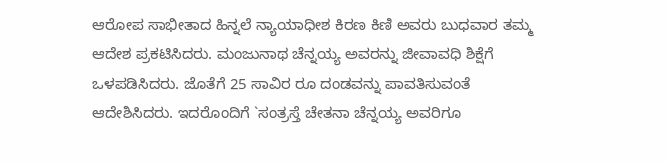ಆರೋಪ ಸಾಭೀತಾದ ಹಿನ್ನಲೆ ನ್ಯಾಯಾಧೀಶ ಕಿರಣ ಕಿಣಿ ಅವರು ಬುಧವಾರ ತಮ್ಮ ಆದೇಶ ಪ್ರಕಟಿಸಿದರು. ಮಂಜುನಾಥ ಚೆನ್ನಯ್ಯ ಅವರನ್ನು ಜೀವಾವಧಿ ಶಿಕ್ಷೆಗೆ ಒಳಪಡಿಸಿದರು. ಜೊತೆಗೆ 25 ಸಾವಿರ ರೂ ದಂಡವನ್ನು ಪಾವತಿಸುವಂತೆ ಆದೇಶಿಸಿದರು. ಇದರೊಂದಿಗೆ `ಸಂತ್ರಸ್ತೆ ಚೇತನಾ ಚೆನ್ನಯ್ಯ ಅವರಿಗೂ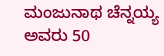ಮಂಜುನಾಥ ಚೆನ್ನಯ್ಯ ಅವರು 50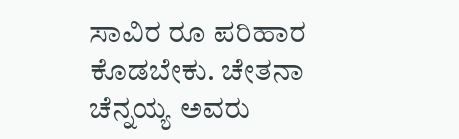ಸಾವಿರ ರೂ ಪರಿಹಾರ ಕೊಡಬೇಕು. ಚೇತನಾ ಚೆನ್ನಯ್ಯ ಅವರು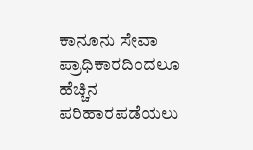ಕಾನೂನು ಸೇವಾ ಪ್ರಾಧಿಕಾರದಿಂದಲೂ ಹೆಚ್ಚಿನ ಪರಿಹಾರಪಡೆಯಲು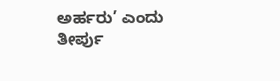ಅರ್ಹರು’ ಎಂದು ತೀರ್ಪು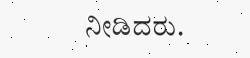ನೀಡಿದರು.